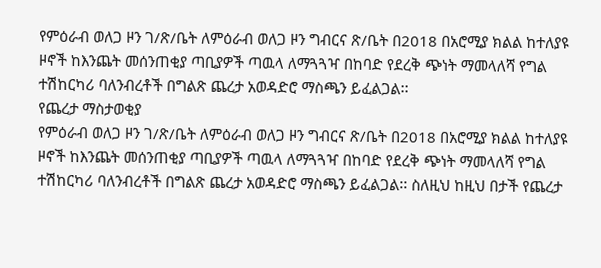የምዕራብ ወለጋ ዞን ገ/ጽ/ቤት ለምዕራብ ወለጋ ዞን ግብርና ጽ/ቤት በ2018 በአሮሚያ ክልል ከተለያዩ ዞኖች ከእንጨት መሰንጠቂያ ጣቢያዎች ጣዉላ ለማጓጓዣ በከባድ የደረቅ ጭነት ማመላለሻ የግል ተሽከርካሪ ባለንብረቶች በግልጽ ጨረታ አወዳድሮ ማስጫን ይፈልጋል፡፡
የጨረታ ማስታወቂያ
የምዕራብ ወለጋ ዞን ገ/ጽ/ቤት ለምዕራብ ወለጋ ዞን ግብርና ጽ/ቤት በ2018 በአሮሚያ ክልል ከተለያዩ ዞኖች ከእንጨት መሰንጠቂያ ጣቢያዎች ጣዉላ ለማጓጓዣ በከባድ የደረቅ ጭነት ማመላለሻ የግል ተሽከርካሪ ባለንብረቶች በግልጽ ጨረታ አወዳድሮ ማስጫን ይፈልጋል፡፡ ስለዚህ ከዚህ በታች የጨረታ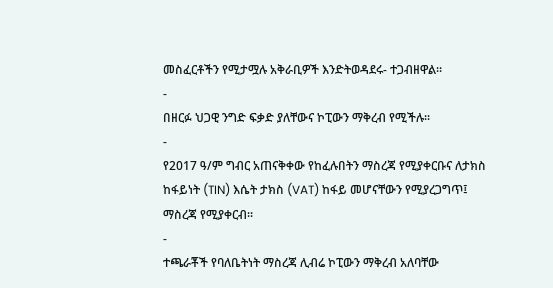መስፈርቶችን የሚታሟሉ አቅራቢዎች እንድትወዳደሩ‐ ተጋብዘዋል፡፡
-
በዘርፉ ህጋዊ ንግድ ፍቃድ ያለቸውና ኮፒውን ማቅረብ የሚችሉ፡፡
-
የ2017 ዓ/ም ግብር አጠናቅቀው የከፈሉበትን ማስረጃ የሚያቀርቡና ለታክስ ከፋይነት (TIN) እሴት ታክስ (VAT) ከፋይ መሆናቸውን የሚያረጋግጥ፤ ማስረጃ የሚያቀርብ፡፡
-
ተጫራቾች የባለቤትነት ማስረጃ ሊብሬ ኮፒውን ማቅረብ አለባቸው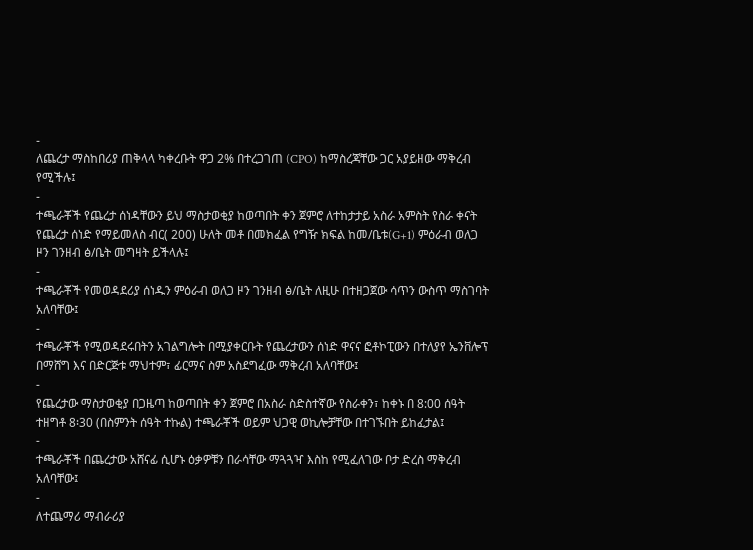-
ለጨረታ ማስከበሪያ ጠቅላላ ካቀረቡት ዋጋ 2% በተረጋገጠ (CPO) ከማስረጃቸው ጋር አያይዘው ማቅረብ የሚችሉ፤
-
ተጫራቾች የጨረታ ሰነዳቸውን ይህ ማስታወቂያ ከወጣበት ቀን ጀምሮ ለተከታታይ አስራ አምስት የስራ ቀናት የጨረታ ሰነድ የማይመለስ ብር( 200) ሁለት መቶ በመክፈል የግዥ ክፍል ከመ/ቤቱ(G+1) ምዕራብ ወለጋ ዞን ገንዘብ ፅ/ቤት መግዛት ይችላሉ፤
-
ተጫራቾች የመወዳደሪያ ሰነዱን ምዕራብ ወለጋ ዞን ገንዘብ ፅ/ቤት ለዚሁ በተዘጋጀው ሳጥን ውስጥ ማስገባት አለባቸው፤
-
ተጫራቾች የሚወዳደሩበትን አገልግሎት በሚያቀርቡት የጨረታውን ሰነድ ዋናና ፎቶኮፒውን በተለያየ ኤንቨሎፕ በማሸግ እና በድርጅቱ ማህተም፣ ፊርማና ስም አስደግፈው ማቅረብ አለባቸው፤
-
የጨረታው ማስታወቂያ በጋዜጣ ከወጣበት ቀን ጀምሮ በአስራ ስድስተኛው የስራቀን፣ ከቀኑ በ 8:00 ሰዓት ተዘግቶ 8፡30 (በስምንት ሰዓት ተኩል) ተጫራቾች ወይም ህጋዊ ወኪሎቻቸው በተገኙበት ይከፈታል፤
-
ተጫራቾች በጨረታው አሸናፊ ሲሆኑ ዕቃዎቹን በራሳቸው ማጓጓዣ እስከ የሚፈለገው ቦታ ድረስ ማቅረብ አለባቸው፤
-
ለተጨማሪ ማብራሪያ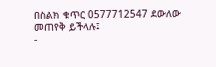በስልክ ቁጥር 0577712547 ደውለው መጠየቅ ይችላሉ፤
-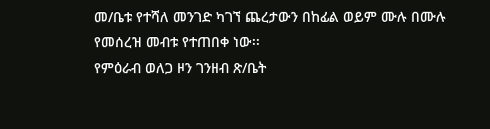መ/ቤቱ የተሻለ መንገድ ካገኘ ጨረታውን በከፊል ወይም ሙሉ በሙሉ የመሰረዝ መብቱ የተጠበቀ ነው፡፡
የምዕራብ ወለጋ ዞን ገንዘብ ጽ/ቤት